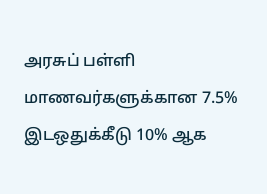அரசுப் பள்ளி மாணவர்களுக்கான 7.5% இடஒதுக்கீடு 10% ஆக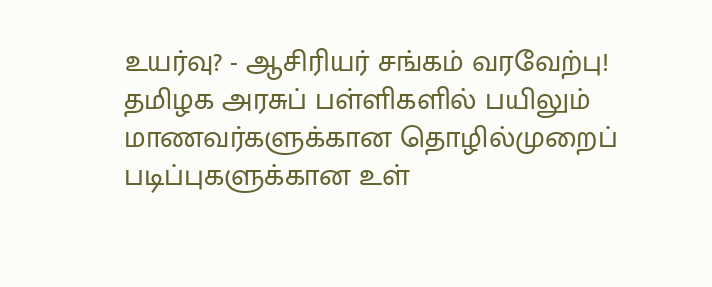உயர்வு? - ஆசிரியர் சங்கம் வரவேற்பு!
தமிழக அரசுப் பள்ளிகளில் பயிலும் மாணவர்களுக்கான தொழில்முறைப் படிப்புகளுக்கான உள்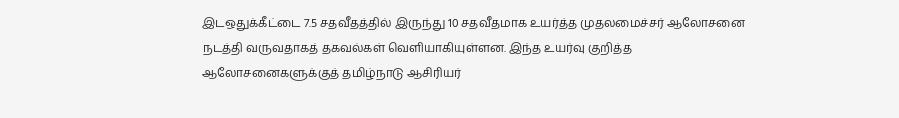இடஒதுக்கீட்டை 7.5 சதவீதத்தில் இருந்து 10 சதவீதமாக உயர்த்த முதலமைச்சர் ஆலோசனை நடத்தி வருவதாகத் தகவல்கள் வெளியாகியுள்ளன. இந்த உயர்வு குறித்த ஆலோசனைகளுக்குத் தமிழ்நாடு ஆசிரியர்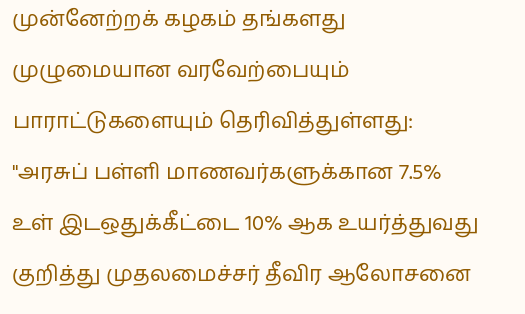முன்னேற்றக் கழகம் தங்களது முழுமையான வரவேற்பையும் பாராட்டுகளையும் தெரிவித்துள்ளது:
"அரசுப் பள்ளி மாணவர்களுக்கான 7.5% உள் இடஒதுக்கீட்டை 10% ஆக உயர்த்துவது குறித்து முதலமைச்சர் தீவிர ஆலோசனை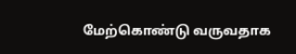மேற்கொண்டு வருவதாக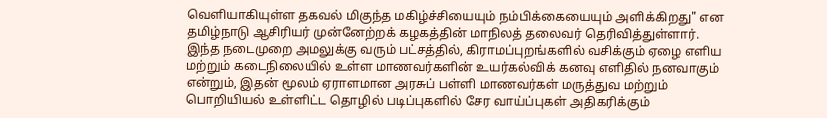வெளியாகியுள்ள தகவல் மிகுந்த மகிழ்ச்சியையும் நம்பிக்கையையும் அளிக்கிறது" என தமிழ்நாடு ஆசிரியர் முன்னேற்றக் கழகத்தின் மாநிலத் தலைவர் தெரிவித்துள்ளார்.
இந்த நடைமுறை அமலுக்கு வரும் பட்சத்தில், கிராமப்புறங்களில் வசிக்கும் ஏழை எளிய மற்றும் கடைநிலையில் உள்ள மாணவர்களின் உயர்கல்விக் கனவு எளிதில் நனவாகும் என்றும், இதன் மூலம் ஏராளமான அரசுப் பள்ளி மாணவர்கள் மருத்துவ மற்றும் பொறியியல் உள்ளிட்ட தொழில் படிப்புகளில் சேர வாய்ப்புகள் அதிகரிக்கும்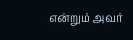என்றும் அவர்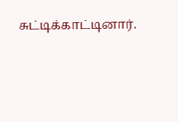சுட்டிக்காட்டினார்.